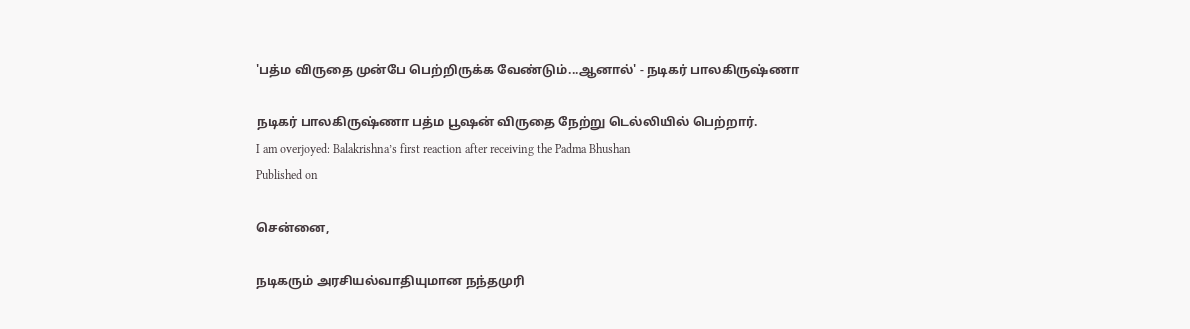'பத்ம விருதை முன்பே பெற்றிருக்க வேண்டும்...ஆனால்' - நடிகர் பாலகிருஷ்ணா

நடிகர் பாலகிருஷ்ணா பத்ம பூஷன் விருதை நேற்று டெல்லியில் பெற்றார்.
I am overjoyed: Balakrishna’s first reaction after receiving the Padma Bhushan
Published on

சென்னை,

நடிகரும் அரசியல்வாதியுமான நந்தமுரி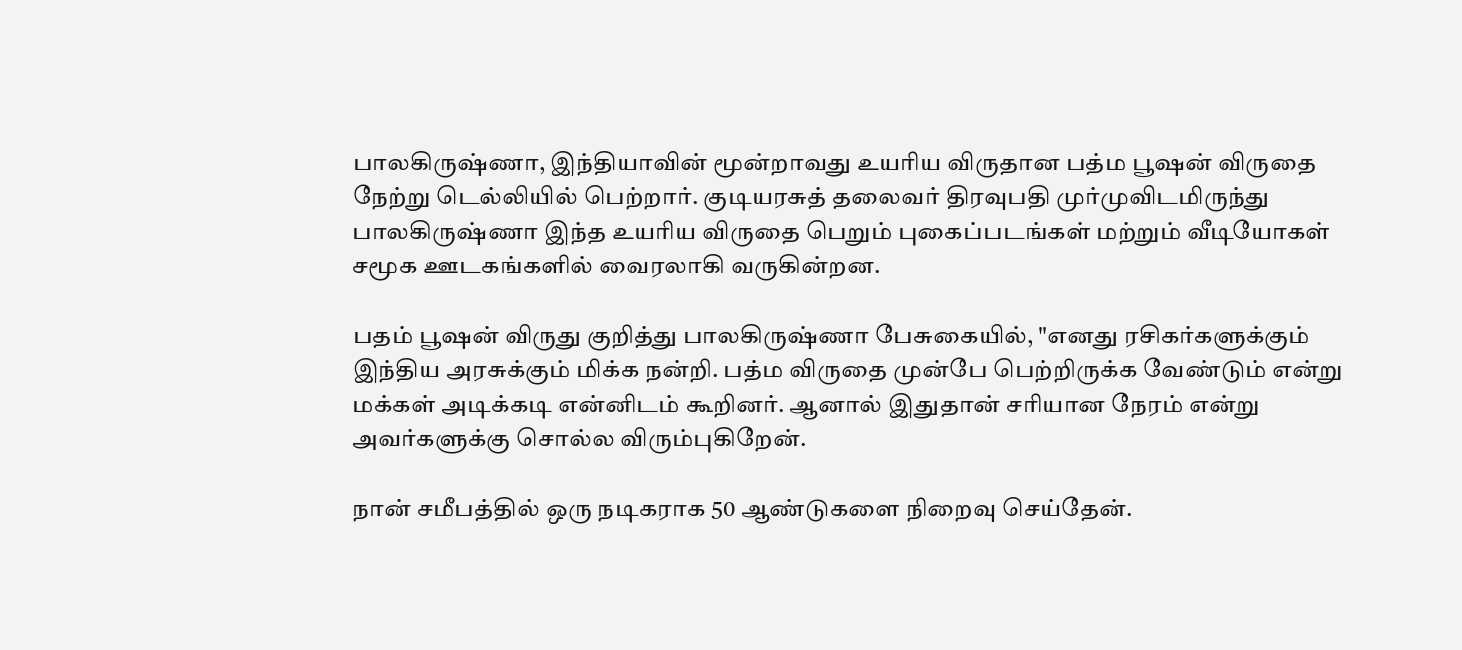பாலகிருஷ்ணா, இந்தியாவின் மூன்றாவது உயரிய விருதான பத்ம பூஷன் விருதை நேற்று டெல்லியில் பெற்றார். குடியரசுத் தலைவர் திரவுபதி முர்முவிடமிருந்து பாலகிருஷ்ணா இந்த உயரிய விருதை பெறும் புகைப்படங்கள் மற்றும் வீடியோகள் சமூக ஊடகங்களில் வைரலாகி வருகின்றன.

பதம் பூஷன் விருது குறித்து பாலகிருஷ்ணா பேசுகையில், "எனது ரசிகர்களுக்கும் இந்திய அரசுக்கும் மிக்க நன்றி. பத்ம விருதை முன்பே பெற்றிருக்க வேண்டும் என்று மக்கள் அடிக்கடி என்னிடம் கூறினர். ஆனால் இதுதான் சரியான நேரம் என்று அவர்களுக்கு சொல்ல விரும்புகிறேன்.

நான் சமீபத்தில் ஒரு நடிகராக 50 ஆண்டுகளை நிறைவு செய்தேன்.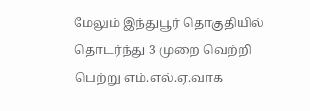மேலும் இந்துபூர் தொகுதியில் தொடர்ந்து 3 முறை வெற்றி பெற்று எம்.எல்.ஏ.வாக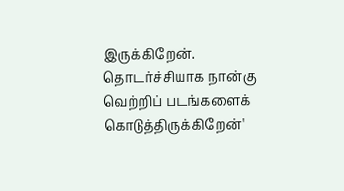இருக்கிறேன். தொடர்ச்சியாக நான்கு வெற்றிப் படங்களைக் கொடுத்திருக்கிறேன்'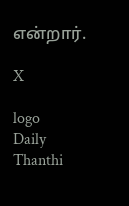என்றார்.

X

logo
Daily Thanthi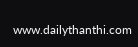www.dailythanthi.com